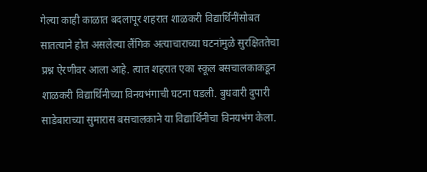गेल्या काही काळात बदलापूर शहरात शाळकरी विद्यार्थिनींसोबत सातत्याने होत असलेल्या लैंगिक अत्याचाराच्या घटनांमुळे सुरक्षिततेचा प्रश्न ऐरणीवर आला आहे. त्यात शहरात एका स्कूल बसचालकाकडून शाळकरी विद्यार्थिनीच्या विनयभंगाची घटना घडली. बुधवारी दुपारी साडेबाराच्या सुमारास बसचालकाने या विद्यार्थिनीचा विनयभंग केला.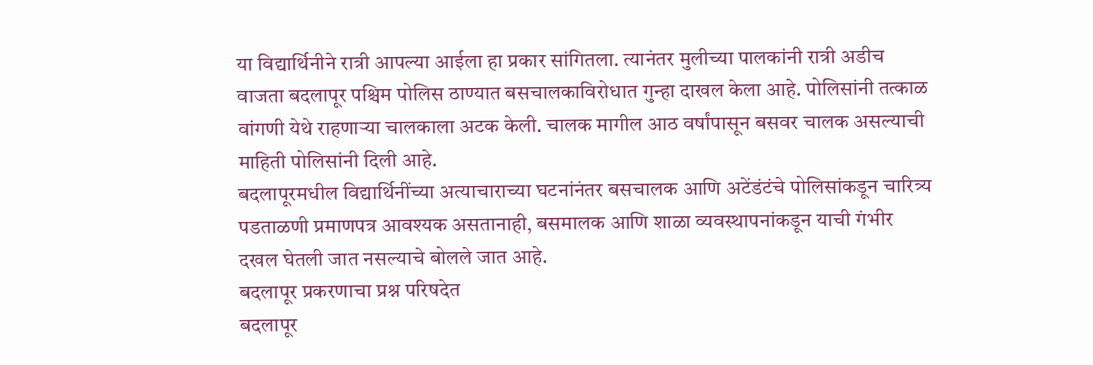या विद्यार्थिनीने रात्री आपल्या आईला हा प्रकार सांगितला. त्यानंतर मुलीच्या पालकांनी रात्री अडीच वाजता बदलापूर पश्चिम पोलिस ठाण्यात बसचालकाविरोधात गुन्हा दाखल केला आहे. पोलिसांनी तत्काळ वांगणी येथे राहणाऱ्या चालकाला अटक केली. चालक मागील आठ वर्षांपासून बसवर चालक असल्याची माहिती पोलिसांनी दिली आहे.
बदलापूरमधील विद्यार्थिनींच्या अत्याचाराच्या घटनांनंतर बसचालक आणि अटेंडंटंचे पोलिसांकडून चारित्र्य पडताळणी प्रमाणपत्र आवश्यक असतानाही, बसमालक आणि शाळा व्यवस्थापनांकडून याची गंभीर दखल घेतली जात नसल्याचे बोलले जात आहे.
बदलापूर प्रकरणाचा प्रश्न परिषदेत
बदलापूर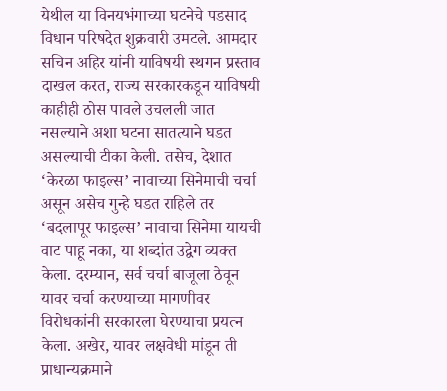येथील या विनयभंगाच्या घटनेचे पडसाद विधान परिषदेत शुक्रवारी उमटले. आमदार सचिन अहिर यांनी याविषयी स्थगन प्रस्ताव दाखल करत, राज्य सरकारकडून याविषयी काहीही ठोस पावले उचलली जात नसल्याने अशा घटना सातत्याने घडत असल्याची टीका केली. तसेच, देशात ‘केरळा फाइल्स’ नावाच्या सिनेमाची चर्चा असून असेच गुन्हे घडत राहिले तर ‘बदलापूर फाइल्स’ नावाचा सिनेमा यायची वाट पाहू नका, या शब्दांत उद्वेग व्यक्त केला. दरम्यान, सर्व चर्चा बाजूला ठेवून यावर चर्चा करण्याच्या मागणीवर विरोधकांनी सरकारला घेरण्याचा प्रयत्न केला. अखेर, यावर लक्षवेधी मांडून ती प्राधान्यक्रमाने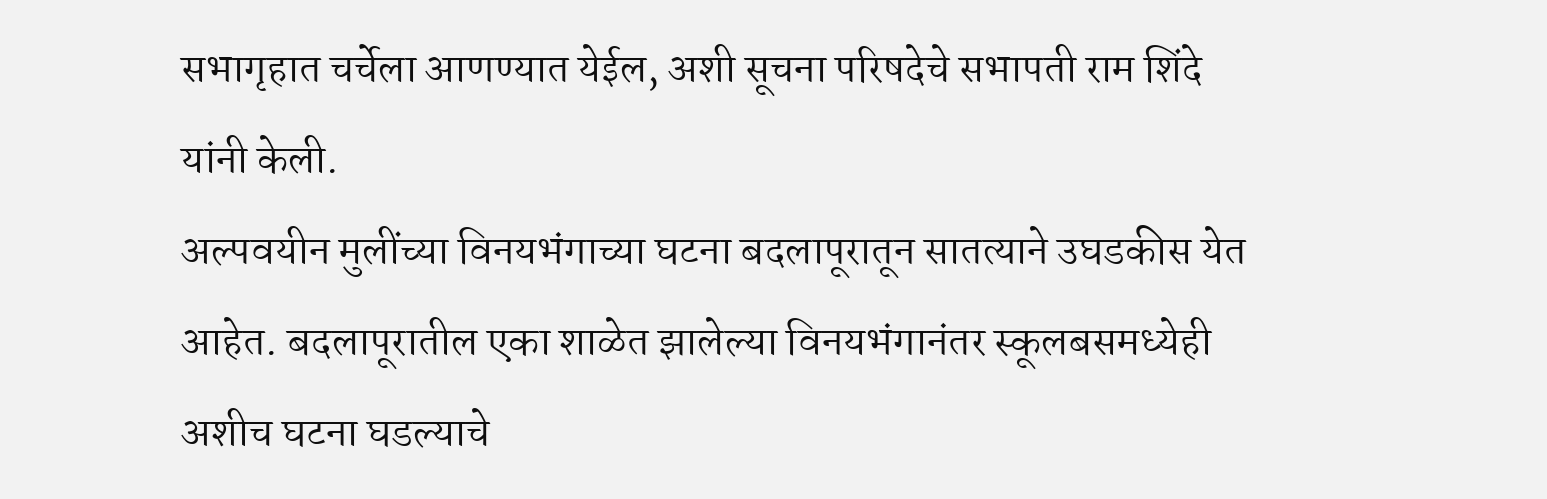सभागृहात चर्चेला आणण्यात येईल, अशी सूचना परिषदेचे सभापती राम शिंदे यांनी केली.
अल्पवयीन मुलींच्या विनयभंगाच्या घटना बदलापूरातून सातत्याने उघडकीस येत आहेत. बदलापूरातील एका शाळेत झालेल्या विनयभंगानंतर स्कूलबसमध्येही अशीच घटना घडल्याचे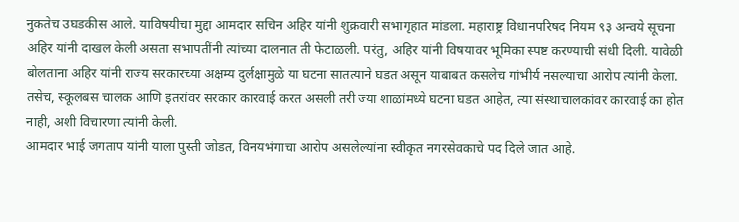नुकतेच उघडकीस आले. याविषयीचा मुद्दा आमदार सचिन अहिर यांनी शुक्रवारी सभागृहात मांडला. महाराष्ट्र विधानपरिषद नियम ९३ अन्वये सूचना अहिर यांनी दाखल केली असता सभापतींनी त्यांच्या दालनात ती फेटाळली. परंतु, अहिर यांनी विषयावर भूमिका स्पष्ट करण्याची संधी दिली. यावेळी बोलताना अहिर यांनी राज्य सरकारच्या अक्षम्य दुर्लक्षामुळे या घटना सातत्याने घडत असून याबाबत कसलेच गांभीर्य नसल्याचा आरोप त्यांनी केला. तसेच, स्कूलबस चालक आणि इतरांवर सरकार कारवाई करत असली तरी ज्या शाळांमध्ये घटना घडत आहेत, त्या संस्थाचालकांवर कारवाई का होत नाही, अशी विचारणा त्यांनी केली.
आमदार भाई जगताप यांनी याला पुस्ती जोडत, विनयभंगाचा आरोप असलेल्यांना स्वीकृत नगरसेवकाचे पद दिले जात आहे.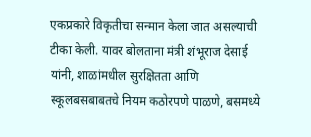एकप्रकारे विकृतीचा सन्मान केला जात असल्याची टीका केली. यावर बोलताना मंत्री शंभूराज देसाई यांनी, शाळांमधील सुरक्षितता आणि स्कूलबसबाबतचे नियम कठोरपणे पाळणे, बसमध्ये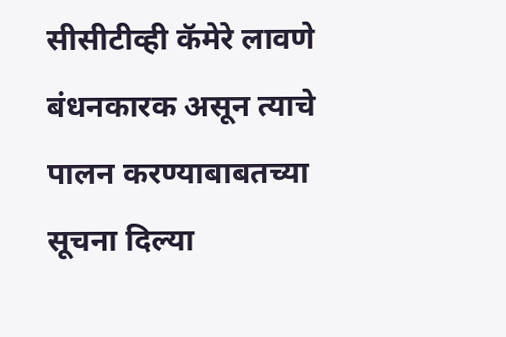सीसीटीव्ही कॅमेरे लावणे बंधनकारक असून त्याचे पालन करण्याबाबतच्या सूचना दिल्या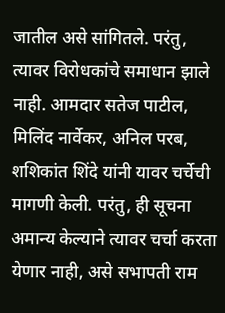जातील असे सांगितले. परंतु, त्यावर विरोधकांचे समाधान झाले नाही. आमदार सतेज पाटील, मिलिंद नार्वेकर, अनिल परब, शशिकांत शिंदे यांनी यावर चर्चेची मागणी केली. परंतु, ही सूचना अमान्य केल्याने त्यावर चर्चा करता येणार नाही, असे सभापती राम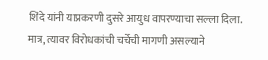शिंदे यांनी याप्रकरणी दुसरे आयुध वापरण्याचा सल्ला दिला. मात्र, त्यावर विरोधकांची चर्चेची मागणी असल्याने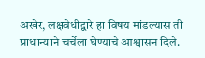अखेर, लक्षवेधीद्वारे हा विषय मांडल्यास ती प्राधान्याने चर्चेला घेण्याचे आश्वासन दिले.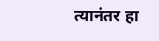त्यानंतर हा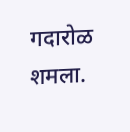गदारोळ शमला.